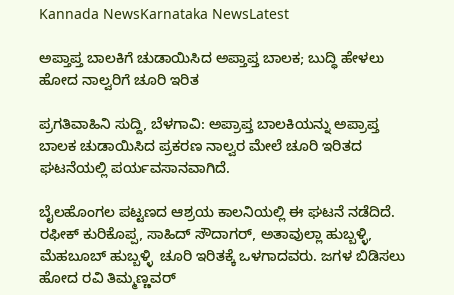Kannada NewsKarnataka NewsLatest

ಅಪ್ತಾಪ್ತ ಬಾಲಕಿಗೆ ಚುಡಾಯಿಸಿದ ಅಪ್ತಾಪ್ತ ಬಾಲಕ; ಬುದ್ಧಿ ಹೇಳಲು ಹೋದ ನಾಲ್ವರಿಗೆ ಚೂರಿ ಇರಿತ

ಪ್ರಗತಿವಾಹಿನಿ ಸುದ್ದಿ, ಬೆಳಗಾವಿ: ಅಪ್ರಾಪ್ತ ಬಾಲಕಿಯನ್ನು ಅಪ್ರಾಪ್ತ ಬಾಲಕ ಚುಡಾಯಿಸಿದ ಪ್ರಕರಣ ನಾಲ್ವರ ಮೇಲೆ ಚೂರಿ ಇರಿತದ ಘಟನೆಯಲ್ಲಿ ಪರ್ಯವಸಾನವಾಗಿದೆ.

ಬೈಲಹೊಂಗಲ ಪಟ್ಟಣದ ಆಶ್ರಯ ಕಾಲನಿಯಲ್ಲಿ ಈ ಘಟನೆ ನಡೆದಿದೆ.  ರಫೀಕ್ ಕುರಿಕೊಪ್ಪ, ಸಾಹಿದ್ ಸೌದಾಗರ್, ಅತಾವುಲ್ಲಾ ಹುಬ್ಬಳ್ಳಿ, ಮೆಹಬೂಬ್ ಹುಬ್ಬಳ್ಳಿ  ಚೂರಿ ಇರಿತಕ್ಕೆ ಒಳಗಾದವರು. ಜಗಳ ಬಿಡಿಸಲು ಹೋದ ರವಿ ತಿಮ್ಮಣ್ಣವರ್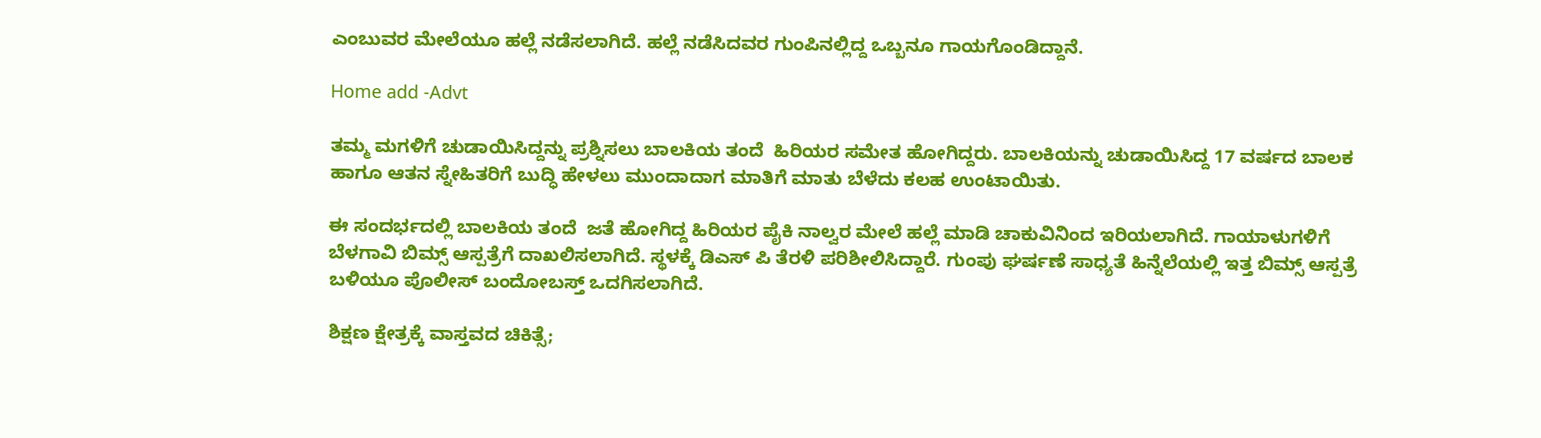ಎಂಬುವರ ಮೇಲೆಯೂ ಹಲ್ಲೆ ನಡೆಸಲಾಗಿದೆ. ಹಲ್ಲೆ ನಡೆಸಿದವರ ಗುಂಪಿನಲ್ಲಿದ್ದ ಒಬ್ಬನೂ ಗಾಯಗೊಂಡಿದ್ದಾನೆ.

Home add -Advt

ತಮ್ಮ ಮಗಳಿಗೆ ಚುಡಾಯಿಸಿದ್ದನ್ನು ಪ್ರಶ್ನಿಸಲು ಬಾಲಕಿಯ ತಂದೆ  ಹಿರಿಯರ ಸಮೇತ ಹೋಗಿದ್ದರು. ಬಾಲಕಿಯನ್ನು ಚುಡಾಯಿಸಿದ್ದ 17 ವರ್ಷದ ಬಾಲಕ ಹಾಗೂ ಆತನ ಸ್ನೇಹಿತರಿಗೆ ಬುದ್ಧಿ ಹೇಳಲು ಮುಂದಾದಾಗ ಮಾತಿಗೆ ಮಾತು ಬೆಳೆದು ಕಲಹ ಉಂಟಾಯಿತು.

ಈ ಸಂದರ್ಭದಲ್ಲಿ ಬಾಲಕಿಯ ತಂದೆ  ಜತೆ ಹೋಗಿದ್ದ ಹಿರಿಯರ ಪೈಕಿ ನಾಲ್ವರ ಮೇಲೆ ಹಲ್ಲೆ ಮಾಡಿ ಚಾಕುವಿನಿಂದ ಇರಿಯಲಾಗಿದೆ‌. ಗಾಯಾಳುಗಳಿಗೆ ಬೆಳಗಾವಿ ಬಿಮ್ಸ್ ಆಸ್ಪತ್ರೆಗೆ ದಾಖಲಿಸಲಾಗಿದೆ. ಸ್ಥಳಕ್ಕೆ ಡಿಎಸ್ ಪಿ ತೆರಳಿ ಪರಿಶೀಲಿಸಿದ್ದಾರೆ. ಗುಂಪು ಘರ್ಷಣೆ ಸಾಧ್ಯತೆ ಹಿನ್ನೆಲೆಯಲ್ಲಿ ಇತ್ತ ಬಿಮ್ಸ್ ಆಸ್ಪತ್ರೆ ಬಳಿಯೂ ಪೊಲೀಸ್ ಬಂದೋಬಸ್ತ್ ಒದಗಿಸಲಾಗಿದೆ.

ಶಿಕ್ಷಣ ಕ್ಷೇತ್ರಕ್ಕೆ ವಾಸ್ತವದ ಚಿಕಿತ್ಸೆ;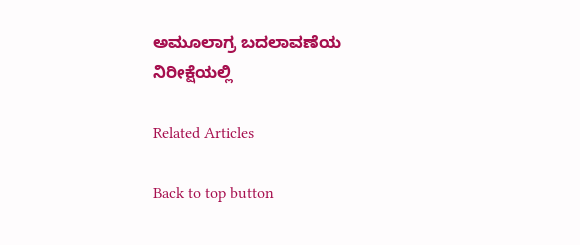ಅಮೂಲಾಗ್ರ ಬದಲಾವಣೆಯ ನಿರೀಕ್ಷೆಯಲ್ಲಿ

Related Articles

Back to top button